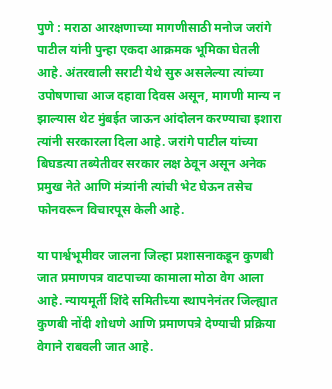पुणे : मराठा आरक्षणाच्या मागणीसाठी मनोज जरांगे पाटील यांनी पुन्हा एकदा आक्रमक भूमिका घेतली आहे. अंतरवाली सराटी येथे सुरु असलेल्या त्यांच्या उपोषणाचा आज दहावा दिवस असून, मागणी मान्य न झाल्यास थेट मुंबईत जाऊन आंदोलन करण्याचा इशारा त्यांनी सरकारला दिला आहे. जरांगे पाटील यांच्या बिघडत्या तब्येतीवर सरकार लक्ष ठेवून असून अनेक प्रमुख नेते आणि मंत्र्यांनी त्यांची भेट घेऊन तसेच फोनवरून विचारपूस केली आहे.

या पार्श्वभूमीवर जालना जिल्हा प्रशासनाकडून कुणबी जात प्रमाणपत्र वाटपाच्या कामाला मोठा वेग आला आहे. न्यायमूर्ती शिंदे समितीच्या स्थापनेनंतर जिल्ह्यात कुणबी नोंदी शोधणे आणि प्रमाणपत्रे देण्याची प्रक्रिया वेगाने राबवली जात आहे.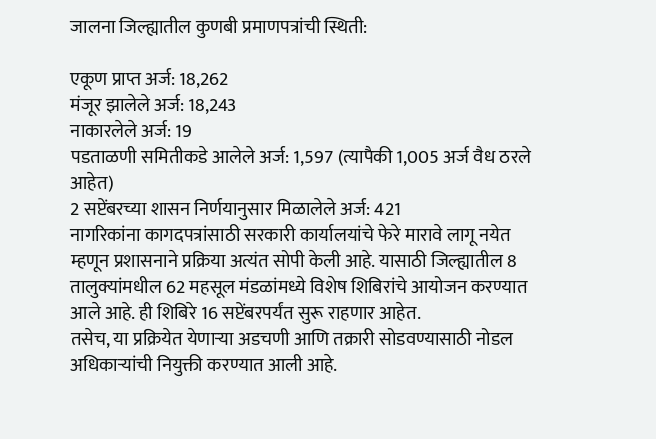जालना जिल्ह्यातील कुणबी प्रमाणपत्रांची स्थिती:

एकूण प्राप्त अर्ज: 18,262
मंजूर झालेले अर्ज: 18,243
नाकारलेले अर्ज: 19
पडताळणी समितीकडे आलेले अर्ज: 1,597 (त्यापैकी 1,005 अर्ज वैध ठरले आहेत)
2 सप्टेंबरच्या शासन निर्णयानुसार मिळालेले अर्ज: 421
नागरिकांना कागदपत्रांसाठी सरकारी कार्यालयांचे फेरे मारावे लागू नयेत म्हणून प्रशासनाने प्रक्रिया अत्यंत सोपी केली आहे. यासाठी जिल्ह्यातील 8 तालुक्यांमधील 62 महसूल मंडळांमध्ये विशेष शिबिरांचे आयोजन करण्यात आले आहे. ही शिबिरे 16 सप्टेंबरपर्यंत सुरू राहणार आहेत.
तसेच, या प्रक्रियेत येणाऱ्या अडचणी आणि तक्रारी सोडवण्यासाठी नोडल अधिकाऱ्यांची नियुक्ती करण्यात आली आहे.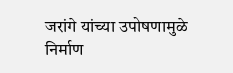जरांगे यांच्या उपोषणामुळे निर्माण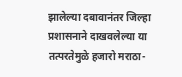झालेल्या दबावानंतर जिल्हा प्रशासनाने दाखवलेल्या या तत्परतेमुळे हजारो मराठा-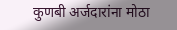कुणबी अर्जदारांना मोठा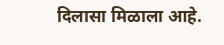दिलासा मिळाला आहे.